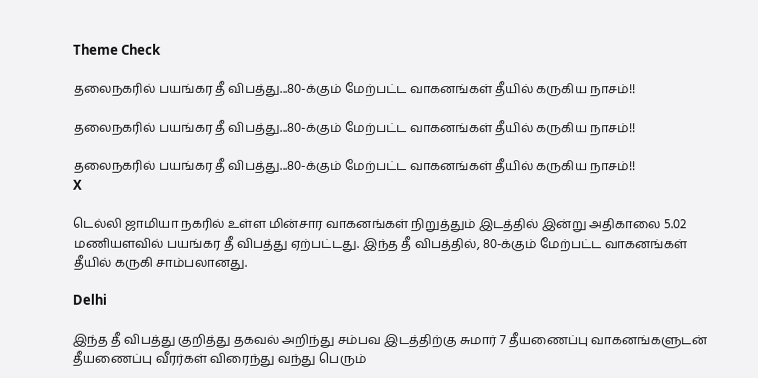Theme Check

தலைநகரில் பயங்கர தீ விபத்து...80-க்கும் மேற்பட்ட வாகனங்கள் தீயில் கருகிய நாசம்!!

தலைநகரில் பயங்கர தீ விபத்து...80-க்கும் மேற்பட்ட வாகனங்கள் தீயில் கருகிய நாசம்!!

தலைநகரில் பயங்கர தீ விபத்து...80-க்கும் மேற்பட்ட வாகனங்கள் தீயில் கருகிய நாசம்!!
X

டெல்லி ஜாமியா நகரில் உள்ள மின்சார வாகனங்கள் நிறுத்தும் இடத்தில் இன்று அதிகாலை 5.02 மணியளவில் பயங்கர தீ விபத்து ஏற்பட்டது. இந்த தீ விபத்தில், 80-க்கும் மேற்பட்ட வாகனங்கள் தீயில் கருகி சாம்பலானது.

Delhi

இந்த தீ விபத்து குறித்து தகவல் அறிந்து சம்பவ இடத்திற்கு சுமார் 7 தீயணைப்பு வாகனங்களுடன் தீயணைப்பு வீரர்கள் விரைந்து வந்து பெரும்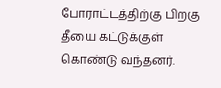போராட்டத்திற்கு பிறகு தீயை கட்டுக்குள் கொண்டு வந்தனர்.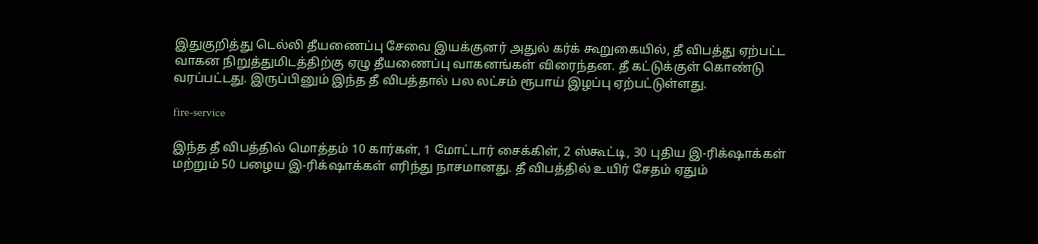இதுகுறித்து டெல்லி தீயணைப்பு சேவை இயக்குனர் அதுல் கர்க் கூறுகையில், தீ விபத்து ஏற்பட்ட வாகன நிறுத்துமிடத்திற்கு ஏழு தீயணைப்பு வாகனங்கள் விரைந்தன. தீ கட்டுக்குள் கொண்டு வரப்பட்டது. இருப்பினும் இந்த தீ விபத்தால் பல லட்சம் ரூபாய் இழப்பு ஏற்பட்டுள்ளது.

fire-service

இந்த தீ விபத்தில் மொத்தம் 10 கார்கள், 1 மோட்டார் சைக்கிள், 2 ஸ்கூட்டி, 30 புதிய இ-ரிக்‌ஷாக்கள் மற்றும் 50 பழைய இ-ரிக்‌ஷாக்கள் எரிந்து நாசமானது. தீ விபத்தில் உயிர் சேதம் ஏதும்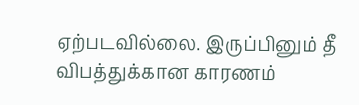ஏற்படவில்லை. இருப்பினும் தீ விபத்துக்கான காரணம்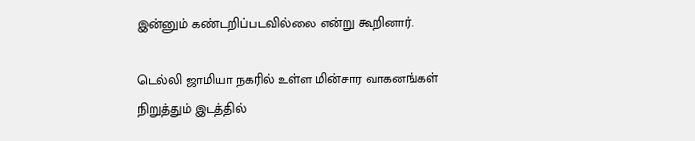இன்னும் கண்டறிப்படவில்லை என்று கூறினார்.

டெல்லி ஜாமியா நகரில் உள்ள மின்சார வாகனங்கள் நிறுத்தும் இடத்தில்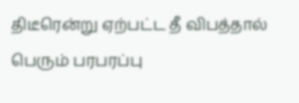திடீரென்று ஏற்பட்ட தீ விபத்தால் பெரும் பரபரப்பு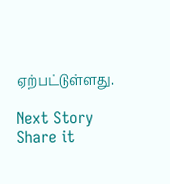ஏற்பட்டுள்ளது.

Next Story
Share it